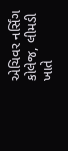એચિવર નર્સિંગ કોલેજ, લીમડી ખાતે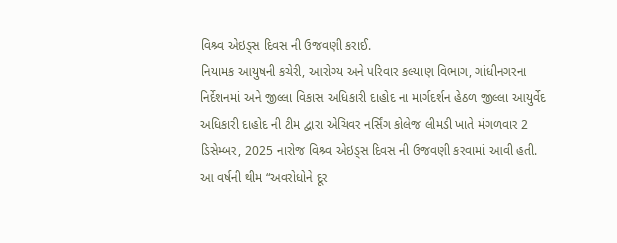વિશ્ર્વ એઇડ્સ દિવસ ની ઉજવણી કરાઈ.
નિયામક આયુષની કચેરી, આરોગ્ય અને પરિવાર કલ્યાણ વિભાગ, ગાંધીનગરના નિર્દેશનમાં અને જીલ્લા વિકાસ અધિકારી દાહોદ ના માર્ગદર્શન હેઠળ જીલ્લા આયુર્વેદ અધિકારી દાહોદ ની ટીમ દ્વારા એચિવર નર્સિંગ કોલેજ લીમડી ખાતે મંગળવાર 2 ડિસેમ્બર, 2025 નારોજ વિશ્ર્વ એઇડ્સ દિવસ ની ઉજવણી કરવામાં આવી હતી.
આ વર્ષની થીમ “અવરોધોને દૂર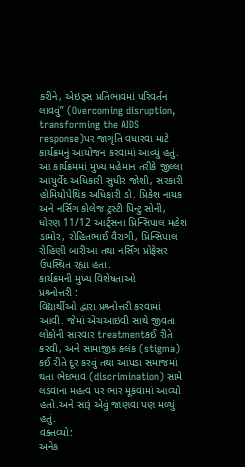કરીને, એઇડ્સ પ્રતિભાવમાં પરિવર્તન લાવવું” (Overcoming disruption, transforming the AIDS response)પર જાગૃતિ વધારવા માટે કાર્યક્રમનું આયોજન કરવામાં આવ્યું હતું.
આ કાર્યક્રમમાં મુખ્ય મહેમાન તરીકે જીલ્લા આયુર્વેદ અધિકારી સુધીર જોશી, સરકારી હોમિયોપેથિક અધિકારી ડો. પ્રિકેશ નાયક અને નર્સિંગ કોલેજ ટ્રસ્ટી પિન્ટુ સોની, ધોરણ 11/12 આર્ટ્સના પ્રિન્સિપાલ મહેશ ડામોર, રોહિતભાઈ વૈરાગી, પ્રિન્સિપાલ રોહિણી બારીઆ તથા નર્સિંગ પ્રોફેસર ઉપસ્થિત રહ્યા હતા.
કાર્યક્રમની મુખ્ય વિશેષતાઓ
પ્રશ્ર્નોત્તરી :
વિદ્યાર્થીઓ દ્વારા પ્રશ્ર્નોત્તરી કરવામાં આવી. જેમાં એચઆઇવી સાથે જીવતા લોકોની સારવાર treatmentકઈ રીતે કરવી, અને સામાજીક કલંક (stigma) કઈ રીતે દૂર કરવું તથા આપડા સમાજમાં થતા ભેદભાવ (discrimination) સામે લડવાના મહત્વ પર ભાર મૂકવામાં આવ્યો હતો.અને સારૂં એવું જાણવા પણ મળ્યું હતું.
વક્તવ્યો:
અનેક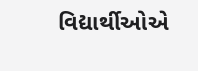વિદ્યાર્થીઓએ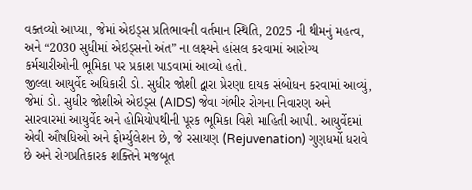વક્તવ્યો આપ્યા, જેમાં એઇડ્સ પ્રતિભાવની વર્તમાન સ્થિતિ, 2025 ની થીમનું મહત્વ, અને “2030 સુધીમાં એઇડ્સનો અંત” ના લક્ષ્યને હાંસલ કરવામાં આરોગ્ય કર્મચારીઓની ભૂમિકા પર પ્રકાશ પાડવામાં આવ્યો હતો.
જીલ્લા આયુર્વેદ અધિકારી ડો. સુધીર જોશી દ્વારા પ્રેરણા દાયક સંબોધન કરવામાં આવ્યું, જેમાં ડો. સુધીર જોશીએ એઇડ્સ (AIDS) જેવા ગંભીર રોગના નિવારણ અને સારવારમાં આયુર્વેદ અને હોમિયોપથીની પૂરક ભૂમિકા વિશે માહિતી આપી. આયુર્વેદમાં એવી ઔષધિઓ અને ફોર્મ્યુલેશન છે, જે રસાયણ (Rejuvenation) ગુણધર્મો ધરાવે છે અને રોગપ્રતિકારક શક્તિને મજબૂત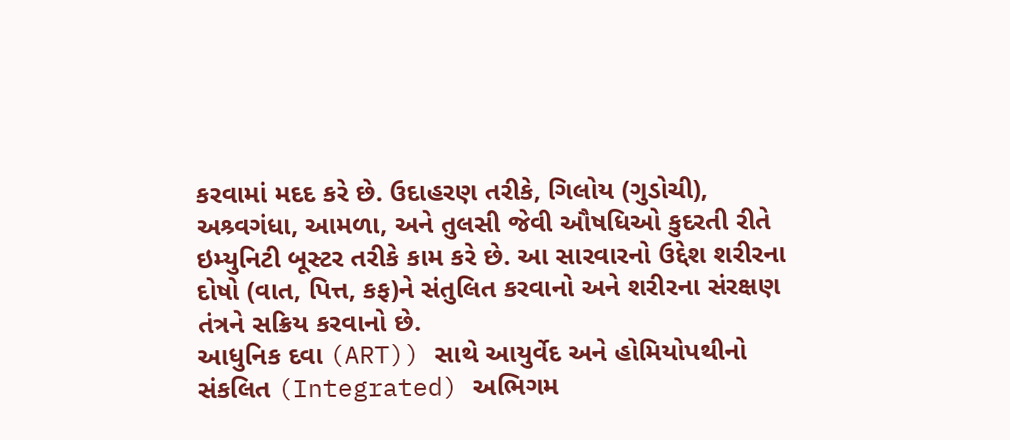કરવામાં મદદ કરે છે. ઉદાહરણ તરીકે, ગિલોય (ગુડોચી), અશ્ર્વગંધા, આમળા, અને તુલસી જેવી ઔષધિઓ કુદરતી રીતે ઇમ્યુનિટી બૂસ્ટર તરીકે કામ કરે છે. આ સારવારનો ઉદ્દેશ શરીરના દોષો (વાત, પિત્ત, કફ)ને સંતુલિત કરવાનો અને શરીરના સંરક્ષણ તંત્રને સક્રિય કરવાનો છે.
આધુનિક દવા (ART)) સાથે આયુર્વેદ અને હોમિયોપથીનો સંકલિત (Integrated) અભિગમ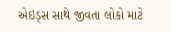એઇડ્સ સાથે જીવતા લોકો માટે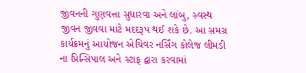જીવનની ગુણવત્તા સુધારવા અને લાંબુ, સ્વસ્થ જીવન જીવવા માટે મદદરૂપ થઈ શકે છે. આ સમગ્ર કાર્યક્રમનું આયોજન એચિવર નર્સિંગ કોલેજ લીમડી ના પ્રિન્સિપાલ અને સ્ટાફ દ્વારા કરવામાં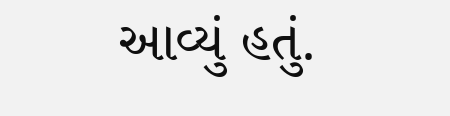આવ્યું હતું.